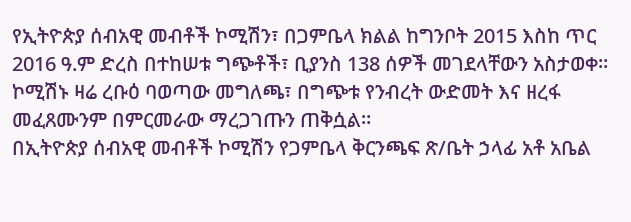የኢትዮጵያ ሰብአዊ መብቶች ኮሚሽን፣ በጋምቤላ ክልል ከግንቦት 2015 እስከ ጥር 2016 ዓ.ም ድረስ በተከሠቱ ግጭቶች፣ ቢያንስ 138 ሰዎች መገደላቸውን አስታወቀ። ኮሚሽኑ ዛሬ ረቡዕ ባወጣው መግለጫ፣ በግጭቱ የንብረት ውድመት እና ዘረፋ መፈጸሙንም በምርመራው ማረጋገጡን ጠቅሷል።
በኢትዮጵያ ሰብአዊ መብቶች ኮሚሽን የጋምቤላ ቅርንጫፍ ጽ/ቤት ኃላፊ አቶ አቤል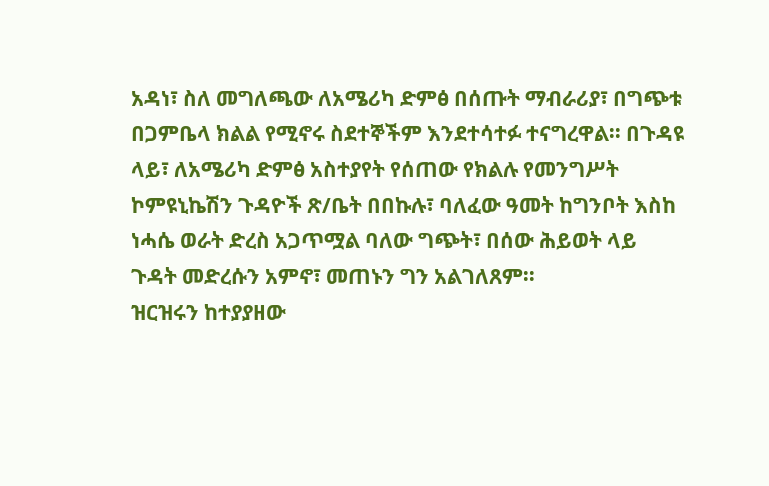አዳነ፣ ስለ መግለጫው ለአሜሪካ ድምፅ በሰጡት ማብራሪያ፣ በግጭቱ በጋምቤላ ክልል የሚኖሩ ስደተኞችም እንደተሳተፉ ተናግረዋል፡፡ በጉዳዩ ላይ፣ ለአሜሪካ ድምፅ አስተያየት የሰጠው የክልሉ የመንግሥት ኮምዩኒኬሽን ጉዳዮች ጽ/ቤት በበኩሉ፣ ባለፈው ዓመት ከግንቦት እስከ ነሓሴ ወራት ድረስ አጋጥሟል ባለው ግጭት፣ በሰው ሕይወት ላይ ጉዳት መድረሱን አምኖ፣ መጠኑን ግን አልገለጸም፡፡
ዝርዝሩን ከተያያዘው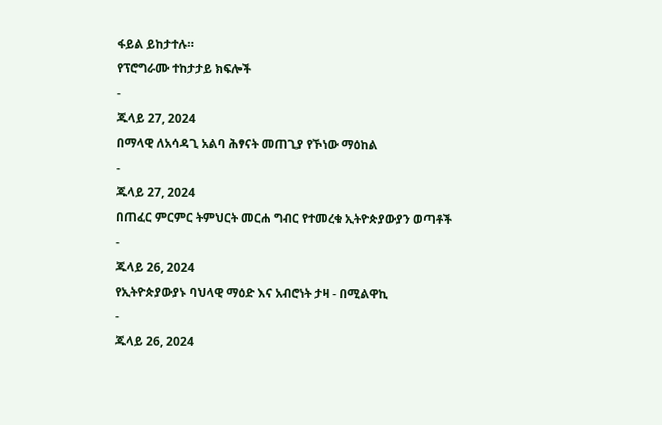ፋይል ይከታተሉ።
የፕሮግራሙ ተከታታይ ክፍሎች
-
ጁላይ 27, 2024
በማላዊ ለአሳዳጊ አልባ ሕፃናት መጠጊያ የኾነው ማዕከል
-
ጁላይ 27, 2024
በጠፈር ምርምር ትምህርት መርሐ ግብር የተመረቁ ኢትዮጵያውያን ወጣቶች
-
ጁላይ 26, 2024
የኢትዮጵያውያኑ ባህላዊ ማዕድ እና አብሮነት ታዛ - በሚልዋኪ
-
ጁላይ 26, 2024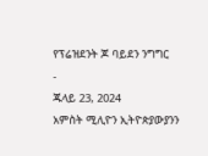የፕሬዝደንት ጆ ባይደን ንግግር
-
ጁላይ 23, 2024
አምስት ሚሊዮን ኢትዮጵያውያንን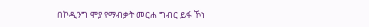በኮዲንግ ሞያ የማብቃት መርሐ ግብር ይፋ ኾነ